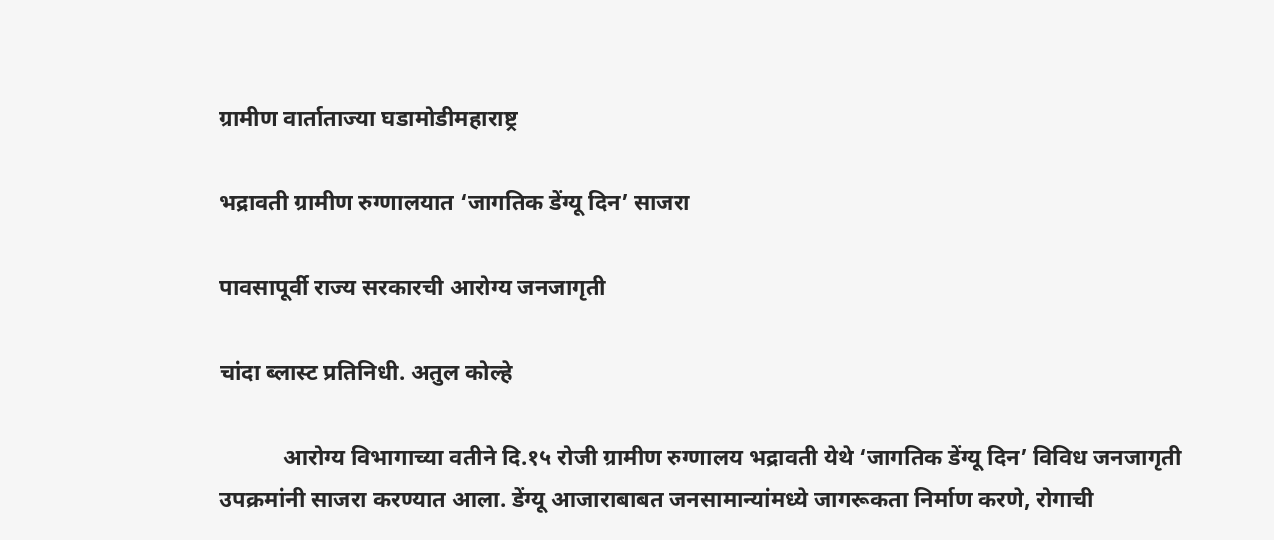ग्रामीण वार्ताताज्या घडामोडीमहाराष्ट्र

भद्रावती ग्रामीण रुग्णालयात ‘जागतिक डेंग्यू दिन’ साजरा

पावसापूर्वी राज्य सरकारची आरोग्य जनजागृती

चांदा ब्लास्ट प्रतिनिधी. अतुल कोल्हे

           आरोग्य विभागाच्या वतीने दि.१५ रोजी ग्रामीण रुग्णालय भद्रावती येथे ‘जागतिक डेंग्यू दिन’ विविध जनजागृती उपक्रमांनी साजरा करण्यात आला. डेंग्यू आजाराबाबत जनसामान्यांमध्ये जागरूकता निर्माण करणे, रोगाची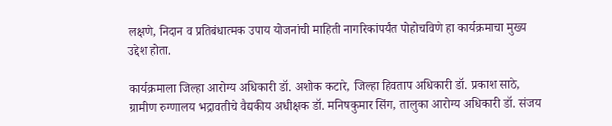लक्षणे, निदान व प्रतिबंधात्मक उपाय योजनांची माहिती नागरिकांपर्यंत पोहोचविणे हा कार्यक्रमाचा मुख्य उद्देश होता.

कार्यक्रमाला जिल्हा आरोग्य अधिकारी डॉ. अशोक कटारे, जिल्हा हिवताप अधिकारी डॉ. प्रकाश साठे, ग्रामीण रुग्णालय भद्रावतीचे वैद्यकीय अधीक्षक डॉ. मनिषकुमार सिंग, तालुका आरोग्य अधिकारी डॉ. संजय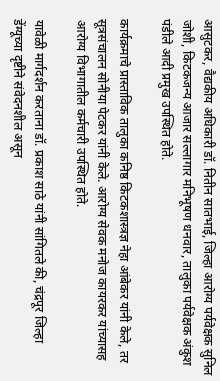आसुटकर, वैद्यकीय अधिकारी डॉ. नितीन सातभाई, जिल्हा आरोग्य पर्यवेक्षक सुनिल जोशी, किटकजन्य आजार सल्लागार मनिभूषण धनवार, तालुका पर्यवेक्षक अंकुश पंडीले आदी प्रमुख उपस्थित होते.

कार्यक्रमाचे प्रास्ताविक तालुका कनिष्ठ किटकशास्त्रज्ञ नेहा आंबेकर यांनी केले, तर सूत्रसंचालन सोनीया पेटकर यांनी केले. आरोग्य सेवक मनोज कायरकर यांच्यासह आरोग्य विभागातील कर्मचारी उपस्थित होते.

यावेळी मार्गदर्शन करताना डॉ. प्रकाश साठे यांनी सांगितले की, चंद्रपूर जिल्हा डेंग्यूच्या दृष्टीने संवेदनशील असून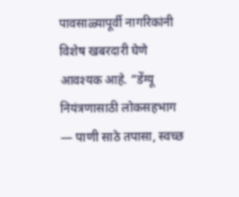पावसाळ्यापूर्वी नागरिकांनी विशेष खबरदारी घेणे आवश्यक आहे. “डेंग्यू नियंत्रणासाठी लोकसहभाग — पाणी साठे तपासा, स्वच्छ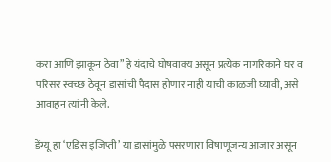करा आणि झाकून ठेवा” हे यंदाचे घोषवाक्य असून प्रत्येक नागरिकाने घर व परिसर स्वच्छ ठेवून डासांची पैदास होणार नाही याची काळजी घ्यावी, असे आवाहन त्यांनी केले.

डेंग्यू हा ‘एडिस इजिप्ती’ या डासांमुळे पसरणारा विषाणूजन्य आजार असून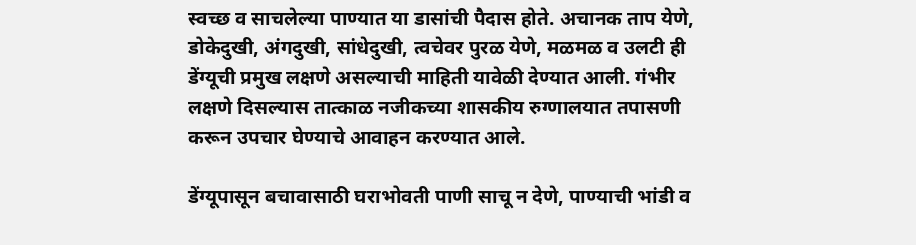स्वच्छ व साचलेल्या पाण्यात या डासांची पैदास होते. अचानक ताप येणे, डोकेदुखी, अंगदुखी, सांधेदुखी, त्वचेवर पुरळ येणे, मळमळ व उलटी ही डेंग्यूची प्रमुख लक्षणे असल्याची माहिती यावेळी देण्यात आली. गंभीर लक्षणे दिसल्यास तात्काळ नजीकच्या शासकीय रुग्णालयात तपासणी करून उपचार घेण्याचे आवाहन करण्यात आले.

डेंग्यूपासून बचावासाठी घराभोवती पाणी साचू न देणे, पाण्याची भांडी व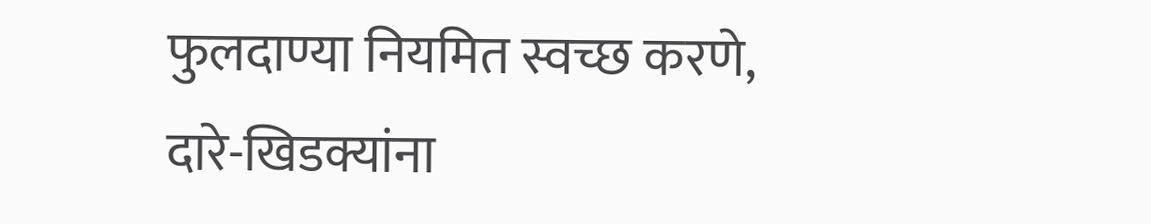फुलदाण्या नियमित स्वच्छ करणे, दारे-खिडक्यांना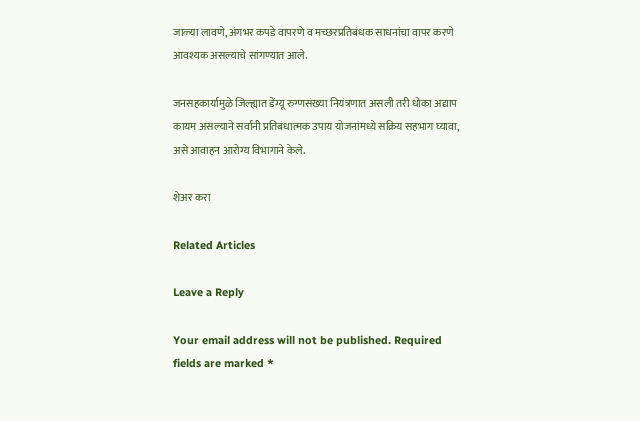जाळ्या लावणे, अंगभर कपडे वापरणे व मच्छरप्रतिबंधक साधनांचा वापर करणे आवश्यक असल्याचे सांगण्यात आले.

जनसहकार्यामुळे जिल्ह्यात डेंग्यू रुग्णसंख्या नियंत्रणात असली तरी धोका अद्याप कायम असल्याने सर्वांनी प्रतिबंधात्मक उपाय योजनांमध्ये सक्रिय सहभाग घ्यावा, असे आवाहन आरोग्य विभागाने केले.

शेअर करा

Related Articles

Leave a Reply

Your email address will not be published. Required fields are marked *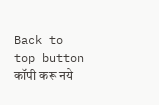Back to top button
कॉपी करू नये